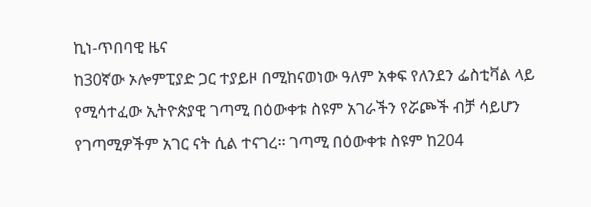ኪነ-ጥበባዊ ዜና
ከ30ኛው ኦሎምፒያድ ጋር ተያይዞ በሚከናወነው ዓለም አቀፍ የለንደን ፌስቲቫል ላይ የሚሳተፈው ኢትዮጵያዊ ገጣሚ በዕውቀቱ ስዩም አገራችን የሯጮች ብቻ ሳይሆን የገጣሚዎችም አገር ናት ሲል ተናገረ፡፡ ገጣሚ በዕውቀቱ ስዩም ከ204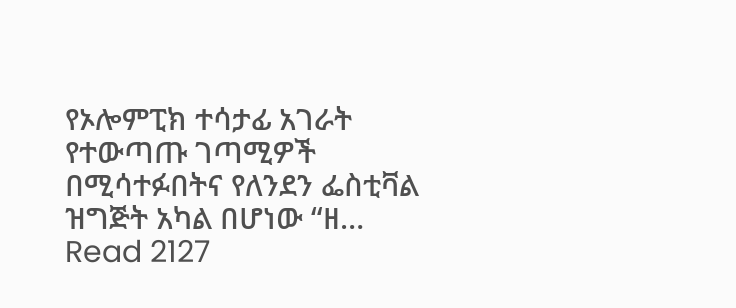የኦሎምፒክ ተሳታፊ አገራት የተውጣጡ ገጣሚዎች በሚሳተፉበትና የለንደን ፌስቲቫል ዝግጅት አካል በሆነው “ዘ…
Read 2127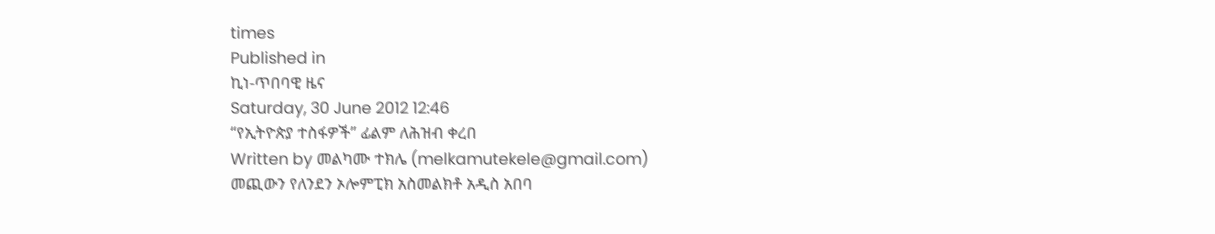times
Published in
ኪነ-ጥበባዊ ዜና
Saturday, 30 June 2012 12:46
“የኢትዮጵያ ተስፋዎች” ፊልም ለሕዝብ ቀረበ
Written by መልካሙ ተክሌ (melkamutekele@gmail.com)
መጪውን የለንደን ኦሎምፒክ አስመልክቶ አዲስ አበባ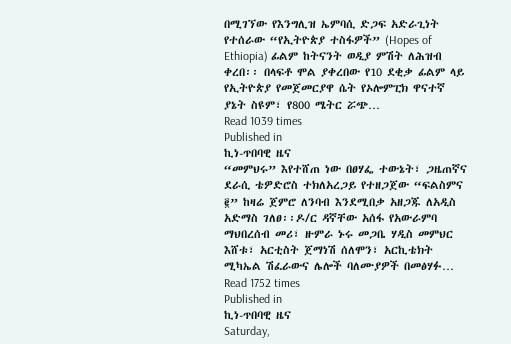በሚገኘው የእንግሊዝ ኤምባሲ ድጋፍ አድራጊነት የተሰራው “የኢትዮጵያ ተስፋዎች” (Hopes of Ethiopia) ፊልም ከትናንት ወዲያ ምሽት ለሕዝብ ቀረበ፡፡ በላፍቶ ሞል ያቀረበው የ10 ደቂቃ ፊልም ላይ የኢትዮጵያ የመጀመርያዋ ሴት የኦሎምፒክ ዋናተኛ ያኔት ስዩም፣ የ800 ሜትር ሯጭ…
Read 1039 times
Published in
ኪነ-ጥበባዊ ዜና
“መምህሩ” እየተሸጠ ነው በፀሃፌ ተውኔት፣ ጋዜጠኛና ደራሲ ቴዎድሮስ ተክለአረጋይ የተዘጋጀው “ፍልስምና ፪” ከዛሬ ጀምሮ ለንባብ እንደሚበቃ አዘጋጁ ለአዲስ አድማስ ገለፀ፡፡ዶ/ር ዳኛቸው አሰፋ የአውራምባ ማህበረሰብ መሪ፣ ዙምራ ኑሩ መጋቤ ሃዲስ መምህር እሸቱ፣ አርቲስት ጀማነሽ ሰለሞን፣ አርኪቴክት ሚካኤል ሽፈራውና ሌሎች ባለሙያዎች በመፅሃፉ…
Read 1752 times
Published in
ኪነ-ጥበባዊ ዜና
Saturday,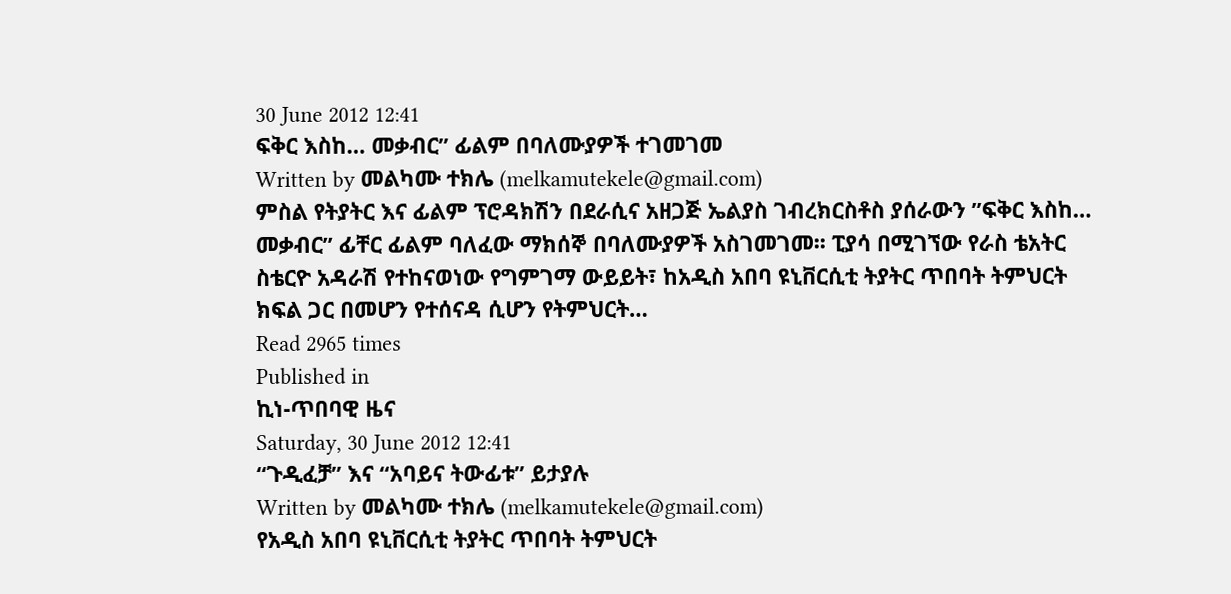30 June 2012 12:41
ፍቅር እስከ… መቃብር” ፊልም በባለሙያዎች ተገመገመ
Written by መልካሙ ተክሌ (melkamutekele@gmail.com)
ምስል የትያትር እና ፊልም ፕሮዳክሽን በደራሲና አዘጋጅ ኤልያስ ገብረክርስቶስ ያሰራውን ”ፍቅር እስከ… መቃብር” ፊቸር ፊልም ባለፈው ማክሰኞ በባለሙያዎች አስገመገመ፡፡ ፒያሳ በሚገኘው የራስ ቴአትር ስቴርዮ አዳራሽ የተከናወነው የግምገማ ውይይት፣ ከአዲስ አበባ ዩኒቨርሲቲ ትያትር ጥበባት ትምህርት ክፍል ጋር በመሆን የተሰናዳ ሲሆን የትምህርት…
Read 2965 times
Published in
ኪነ-ጥበባዊ ዜና
Saturday, 30 June 2012 12:41
“ጉዲፈቻ” እና “አባይና ትውፊቱ” ይታያሉ
Written by መልካሙ ተክሌ (melkamutekele@gmail.com)
የአዲስ አበባ ዩኒቨርሲቲ ትያትር ጥበባት ትምህርት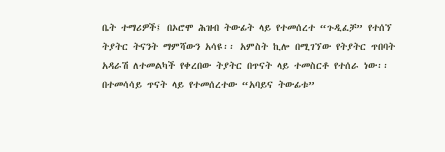ቤት ተማሪዎች፤ በኦሮሞ ሕዝብ ትውፊት ላይ የተመሰረተ “ጉዲፈቻ” የተሰኘ ትያትር ትናንት ማምሻውን አሳዩ፡፡ አምስት ኪሎ በሚገኘው የትያትር ጥበባት አዳራሽ ለተመልካች የቀረበው ትያትር በጥናት ላይ ተመስርቶ የተሰራ ነው፡፡ በተመሳሳይ ጥናት ላይ የተመሰረተው “አባይና ትውፊቱ”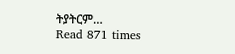ትያትርም…
Read 871 times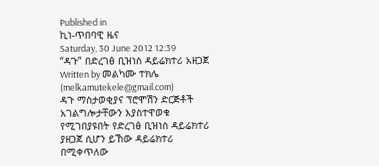Published in
ኪነ-ጥበባዊ ዜና
Saturday, 30 June 2012 12:39
“ዳጉ” በድረገፅ ቢዝነስ ዳይሬክተሪ አዘጋጀ
Written by መልካሙ ተክሌ (melkamutekele@gmail.com)
ዳጉ ማስታወቂያና ፕሮሞሽን ድርጅቶች አገልግሎታቸውን እያስተዋወቁ የሚገበያዩበት የድረገፅ ቢዝነስ ዳይሬክተሪ ያዘጋጀ ሲሆን ይኸው ዳይሬክተሪ በሚቀጥለው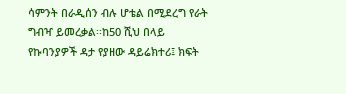ሳምንት በራዲሰን ብሉ ሆቴል በሚደረግ የራት ግብዣ ይመረቃል፡፡ከ50 ሺህ በላይ የኩባንያዎች ዳታ የያዘው ዳይሬክተሪ፤ ክፍት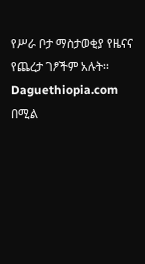የሥራ ቦታ ማስታወቂያ የዜናና የጨረታ ገፆችም አሉት፡፡ Daguethiopia.com በሚል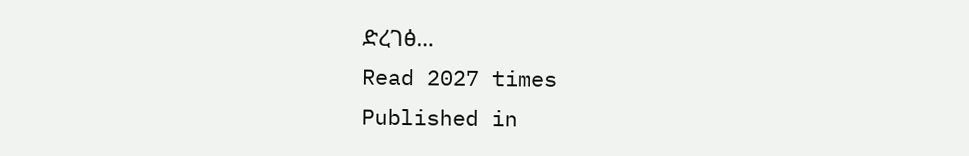ድረገፅ…
Read 2027 times
Published in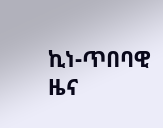ኪነ-ጥበባዊ ዜና